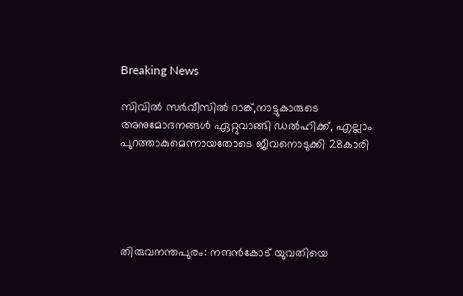Breaking News

സിവില്‍ സര്‍വീസില്‍ റാങ്ക്,നാട്ടുകാരുടെ അനുമോദനങ്ങൾ ഏറ്റുവാങ്ങി ഡൽഹിക്ക്, എല്ലാം പുറത്താകുമെന്നായതോടെ ജീവനൊടുക്കി 28കാരി





തിരുവനന്തപുരം: നന്ദൻകോട് യുവതിയെ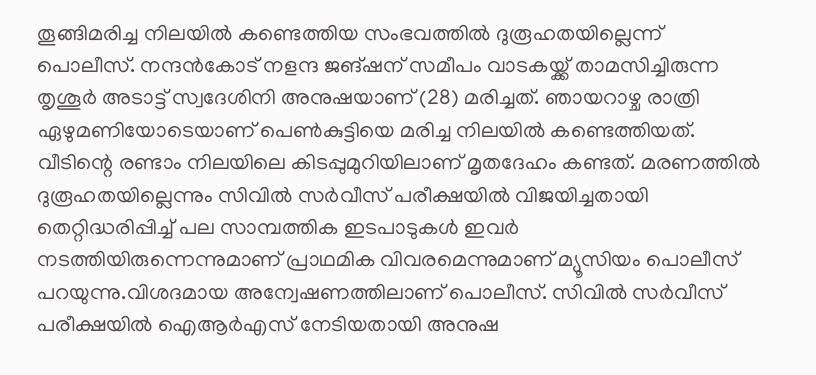തൂങ്ങിമരിച്ച നിലയില്‍ കണ്ടെത്തിയ സംഭവത്തിൽ ദുരൂഹതയില്ലെന്ന് പൊലീസ്. നന്ദന്‍കോട് നളന്ദ ജങ്ഷന് സമീപം വാടകയ്ക്ക് താമസിച്ചിരുന്ന തൃശൂര്‍ അടാട്ട് സ്വദേശിനി അനുഷയാണ് (28) മരിച്ചത്. ഞായറാഴ്ച രാത്രി ഏഴുമണിയോടെയാണ് പെണ്‍കുട്ടിയെ മരിച്ച നിലയില്‍ കണ്ടെത്തിയത്. വീടിന്റെ രണ്ടാം നിലയിലെ കിടപ്പുമുറിയിലാണ് മൃതദേഹം കണ്ടത്. മരണത്തില്‍ ദുരൂഹതയില്ലെന്നും സിവില്‍ സര്‍വീസ് പരീക്ഷയില്‍ വിജയിച്ചതായി തെറ്റിദ്ധരിപ്പിച്ച് പല സാമ്പത്തിക ഇടപാടുകള്‍ ഇവര്‍ നടത്തിയിരുന്നെന്നുമാണ് പ്രാഥമിക വിവരമെന്നുമാണ് മ്യൂസിയം പൊലീസ് പറയുന്നു.വിശദമായ അന്വേഷണത്തിലാണ് പൊലീസ്. സിവില്‍ സര്‍വീസ് പരീക്ഷയില്‍ ഐആര്‍എസ് നേടിയതായി അനുഷ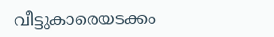വീട്ടുകാരെയടക്കം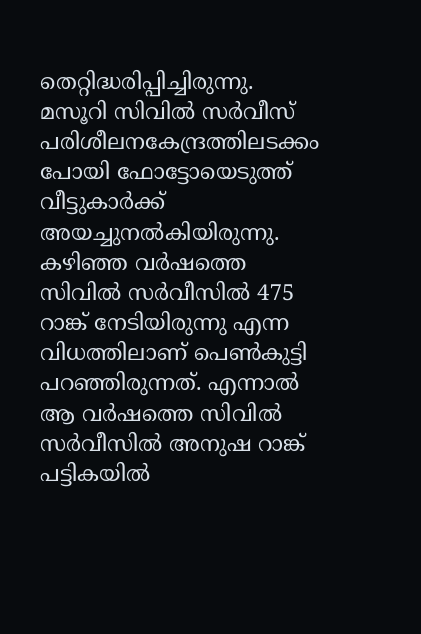തെറ്റിദ്ധരിപ്പിച്ചിരുന്നു. മസൂറി സിവില്‍ സര്‍വീസ് പരിശീലനകേന്ദ്രത്തിലടക്കം പോയി ഫോട്ടോയെടുത്ത് വീട്ടുകാര്‍ക്ക് അയച്ചുനല്‍കിയിരുന്നു. കഴിഞ്ഞ വര്‍ഷത്തെ സിവില്‍ സര്‍വീസില്‍ 475 റാങ്ക് നേടിയിരുന്നു എന്ന വിധത്തിലാണ് പെണ്‍കുട്ടി പറഞ്ഞിരുന്നത്. എന്നാല്‍ ആ വര്‍ഷത്തെ സിവില്‍ സര്‍വീസില്‍ അനുഷ റാങ്ക് പട്ടികയില്‍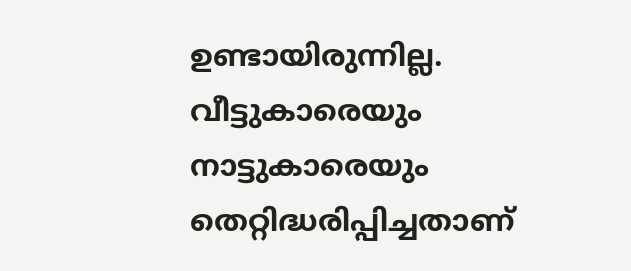ഉണ്ടായിരുന്നില്ല. വീട്ടുകാരെയും നാട്ടുകാരെയും തെറ്റിദ്ധരിപ്പിച്ചതാണ്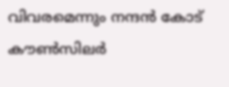വിവരമെന്നും നന്ദൻ കോട് കൗൺസിലർ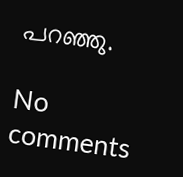പറഞ്ഞു.

No comments